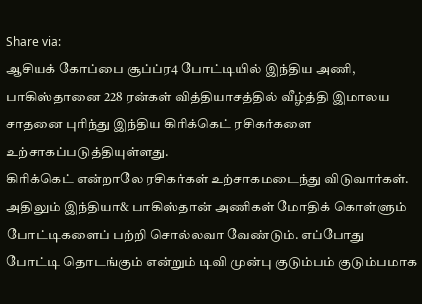Share via:
ஆசியக் கோப்பை சூப்ப்ர4 போட்டியில் இந்திய அணி, பாகிஸ்தானை 228 ரன்கள் வித்தியாசத்தில் வீழ்த்தி இமாலய சாதனை புரிந்து இந்திய கிரிக்கெட் ரசிகர்களை உற்சாகப்படுத்தியுள்ளது.
கிரிக்கெட் என்றாலே ரசிகர்கள் உற்சாகமடைந்து விடுவார்கள். அதிலும் இந்தியா& பாகிஸ்தான் அணிகள் மோதிக் கொள்ளும் போட்டிகளைப் பற்றி சொல்லவா வேண்டும். எப்போது போட்டி தொடங்கும் என்றும் டிவி முன்பு குடும்பம் குடும்பமாக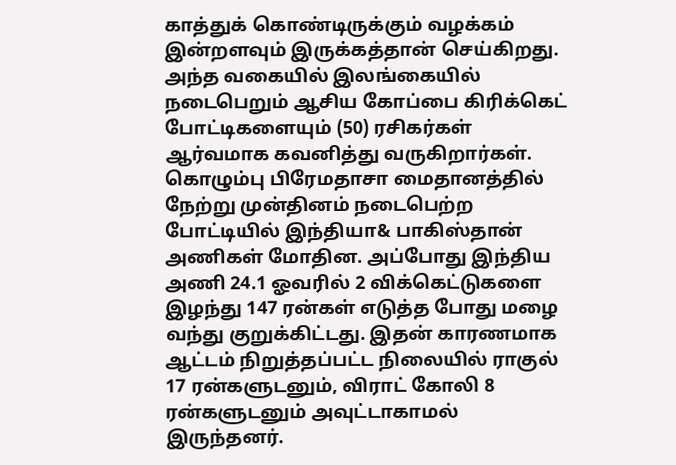காத்துக் கொண்டிருக்கும் வழக்கம் இன்றளவும் இருக்கத்தான் செய்கிறது.
அந்த வகையில் இலங்கையில் நடைபெறும் ஆசிய கோப்பை கிரிக்கெட் போட்டிகளையும் (50) ரசிகர்கள் ஆர்வமாக கவனித்து வருகிறார்கள். கொழும்பு பிரேமதாசா மைதானத்தில் நேற்று முன்தினம் நடைபெற்ற போட்டியில் இந்தியா& பாகிஸ்தான் அணிகள் மோதின. அப்போது இந்திய அணி 24.1 ஓவரில் 2 விக்கெட்டுகளை இழந்து 147 ரன்கள் எடுத்த போது மழை வந்து குறுக்கிட்டது. இதன் காரணமாக ஆட்டம் நிறுத்தப்பட்ட நிலையில் ராகுல் 17 ரன்களுடனும், விராட் கோலி 8 ரன்களுடனும் அவுட்டாகாமல் இருந்தனர்.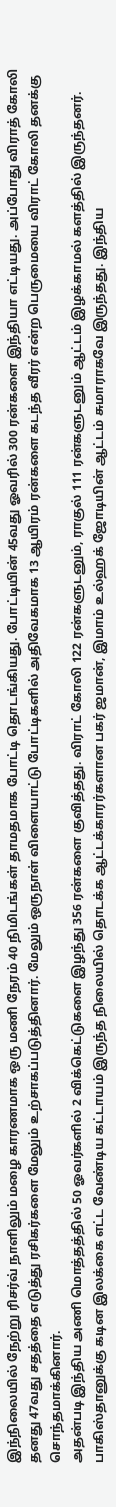இந்நிலையில் நேற்று ரிசர்வ் நாளிலும் மழை காரணமாக ஒரு மணி நேரம் 40 நிமிடங்கள் தாமதமாக போட்டி தொடங்கியது. போட்டியின் 45வது ஓவரில் 300 ரன்களை இந்தியா எட்டியது. அப்போது விராத் கோலி தனது 47வது சதத்தை எடுத்து ரசிகர்களை மேலும் உற்சாகப்படுத்தினார். மேலும் ஒருநாள் விளையாட்டு போட்டிகளில் அதிவேகமாக 13 ஆயிரம் ரன்களை கடந்த வீரர் என்ற பெருமையை விராட் கோலி தனக்கு சொந்தமாக்கினார்.
அதன்படி இந்திய அணி மொத்தத்தில் 50 ஓவர்களில் 2 விக்கெட்டுகளை இழந்து 356 ரன்களை குவித்தது. விராட் கோலி 122 ரன்களுடனும், ராகுல் 111 ரன்களுடனும் ஆட்டம் இழக்காமல் களத்தில் இருந்தனர்.
பாகிஸ்தானுக்கு கடின இலக்கை எட்ட வேண்டிய கட்டாயம் இருந்த நிலையில் தொடக்க ஆட்டக்காரர்களான பகர் ஜமான், இமாம் உல்ஹக் ஜோடியின் ஆட்டம் சுமாராகவே இருந்தது. இந்திய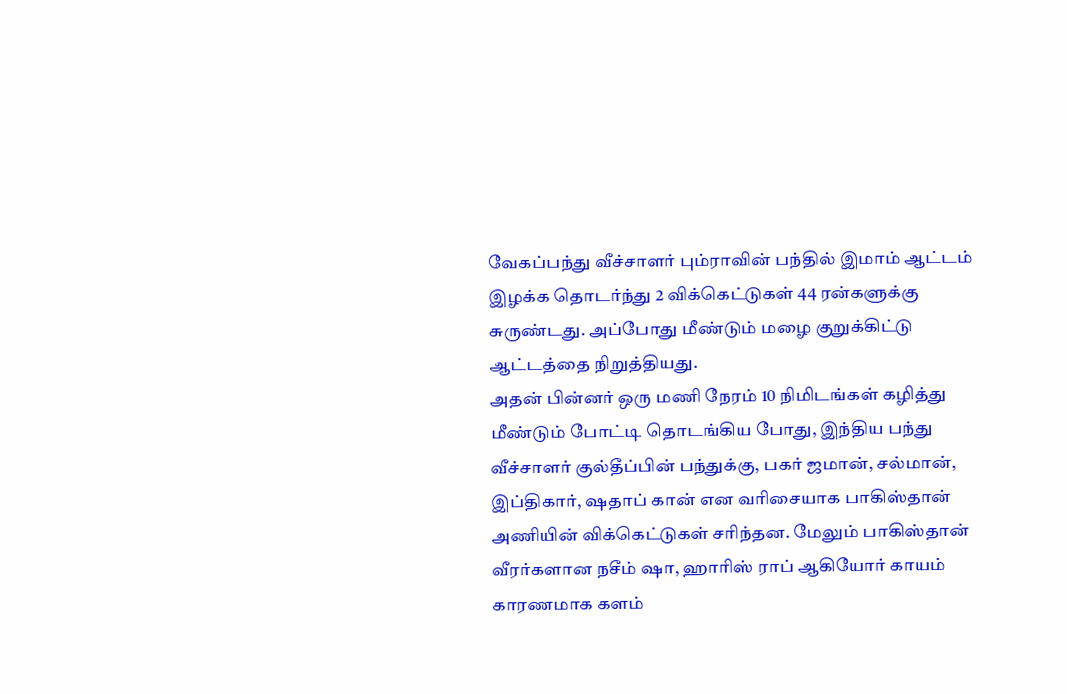வேகப்பந்து வீச்சாளர் பும்ராவின் பந்தில் இமாம் ஆட்டம் இழக்க தொடர்ந்து 2 விக்கெட்டுகள் 44 ரன்களுக்கு சுருண்டது. அப்போது மீண்டும் மழை குறுக்கிட்டு ஆட்டத்தை நிறுத்தியது.
அதன் பின்னர் ஒரு மணி நேரம் 10 நிமிடங்கள் கழித்து மீண்டும் போட்டி தொடங்கிய போது, இந்திய பந்து வீச்சாளர் குல்தீப்பின் பந்துக்கு, பகர் ஜமான், சல்மான், இப்திகார், ஷதாப் கான் என வரிசையாக பாகிஸ்தான் அணியின் விக்கெட்டுகள் சரிந்தன. மேலும் பாகிஸ்தான் வீரர்களான நசீம் ஷா, ஹாரிஸ் ராப் ஆகியோர் காயம் காரணமாக களம்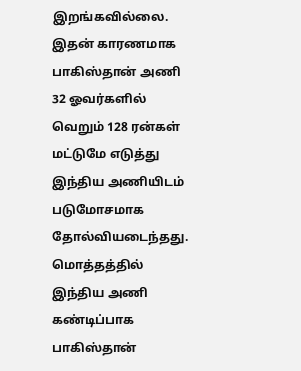இறங்கவில்லை. இதன் காரணமாக பாகிஸ்தான் அணி 32 ஓவர்களில் வெறும் 128 ரன்கள் மட்டுமே எடுத்து இந்திய அணியிடம் படுமோசமாக தோல்வியடைந்தது.
மொத்தத்தில் இந்திய அணி கண்டிப்பாக பாகிஸ்தான்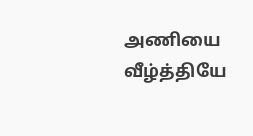அணியை வீழ்த்தியே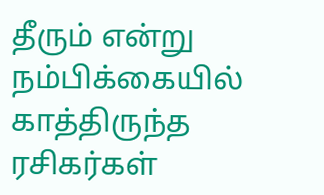தீரும் என்று நம்பிக்கையில் காத்திருந்த ரசிகர்கள்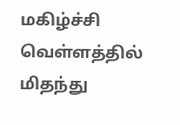மகிழ்ச்சி வெள்ளத்தில் மிதந்து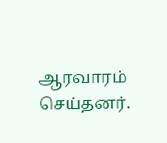ஆரவாரம் செய்தனர்.